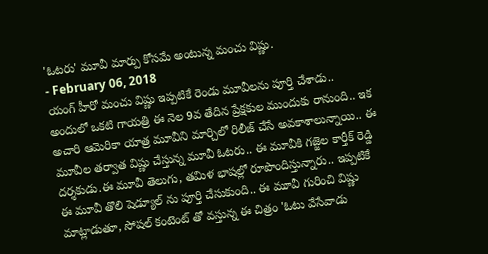'ఓటరు' మూవీ మార్పు కోసమే అంటున్న మంచు విష్ణు.
- February 06, 2018
యంగ్ హీరో మంచు విష్ణు ఇప్పటికే రెండు మూవీలను పూర్తి చేశాడు.. అందులో ఒకటి గాయత్రి ఈ నెల 9వ తేదిన ప్రేక్షకుల ముందుకు రానుంది.. ఇక అచారి ఆమెరికా యాత్ర మూవీని మార్చిలో రిలీజ్ చేసే అవకాశాలున్నాయి.. ఈ మూవీల తర్వాత విష్ణు చేస్తున్న మూవీ ఓటరు.. ఈ మూవీకి గజ్జెల కార్తీక్ రెడ్డి దర్శకుడు.ఈ మూవీ తెలుగు, తమిళ భాషల్లో రూపొందిస్తున్నారు.. ఇప్పటికే ఈ మూవీ తొలి షెడ్యూల్ ను పూర్తి చేసుకుంది.. ఈ మూవీ గురించి విష్ణు మాట్లాడుతూ, సోషల్ కంటెంట్ తో వస్తున్న ఈ చిత్రం 'ఓటు వేసేవాడు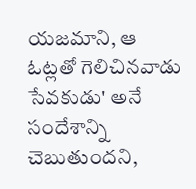యజమాని, ఆ ఓట్లతో గెలిచినవాడు సేవకుడు' అనే సందేశాన్ని చెబుతుందని,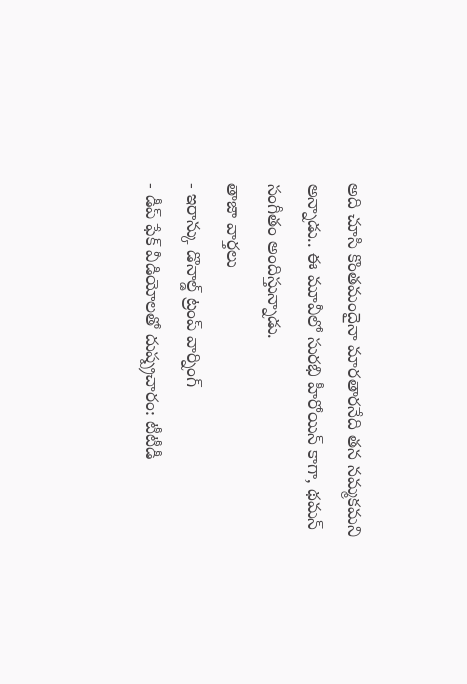అది చూసి కొంతమందైనా మారతారనేది తన నమ్మకమని అన్నాడు.. ఈ మూవీలో సురభి హీరోయిన్ కాగా, థమన్ సంగీతం అందిస్తున్నాడు.
తాజా వార్తలు
- ఇరాన్కు డొనాల్డ్ ట్రంప్ వార్నింగ్
- డీప్ ఫేక్ వీడియోలతో దుష్ప్రచారం: టీటీడీ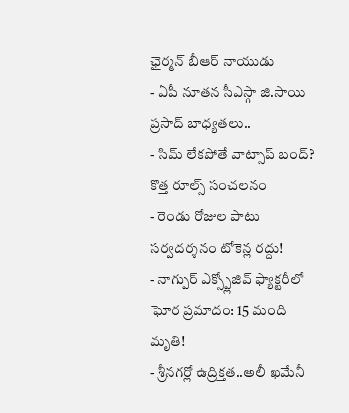ఛైర్మన్ బీఆర్ నాయుడు
- ఏపీ నూతన సీఎస్గా జి.సాయి ప్రసాద్ బాధ్యతలు..
- సిమ్ లేకపోతే వాట్సాప్ బంద్? కొత్త రూల్స్ సంచలనం
- రెండు రోజుల పాటు సర్వదర్శనం టోకెన్ల రద్దు!
- నాగ్పుర్ ఎక్స్ప్లోజివ్ ఫ్యాక్టరీలో ఘోర ప్రమాదం: 15 మంది మృతి!
- శ్రీనగర్లో ఉద్రిక్తత..అలీ ఖమేనీ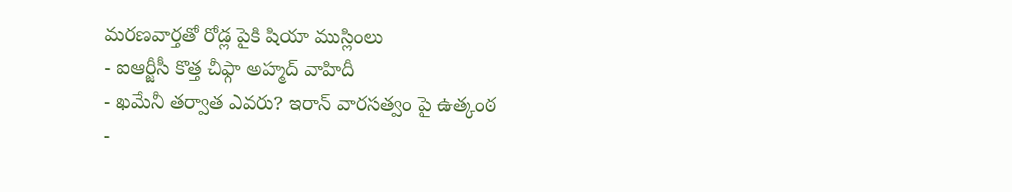మరణవార్తతో రోడ్ల పైకి షియా ముస్లింలు
- ఐఆర్జీసీ కొత్త చీఫ్గా అహ్మద్ వాహిదీ
- ఖమేనీ తర్వాత ఎవరు? ఇరాన్ వారసత్వం పై ఉత్కంఠ
-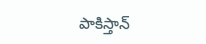పాకిస్తాన్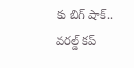కు బిగ్ షాక్.. వరల్డ్ కప్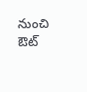నుంచి ఔట్